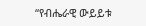“የብሔራዊ ውይይቱ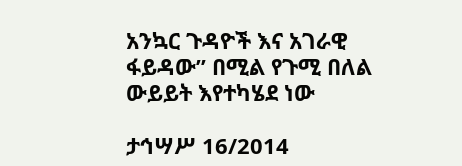አንኳር ጉዳዮች እና አገራዊ ፋይዳው” በሚል የጉሚ በለል ውይይት እየተካሄደ ነው

ታኅሣሥ 16/2014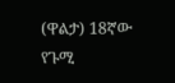(ዋልታ) 18ኛው የጉሚ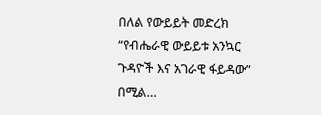በለል የውይይት መድረክ “የብሔራዊ ውይይቱ አንኳር ጉዳዮች እና አገራዊ ፋይዳው” በሚል…